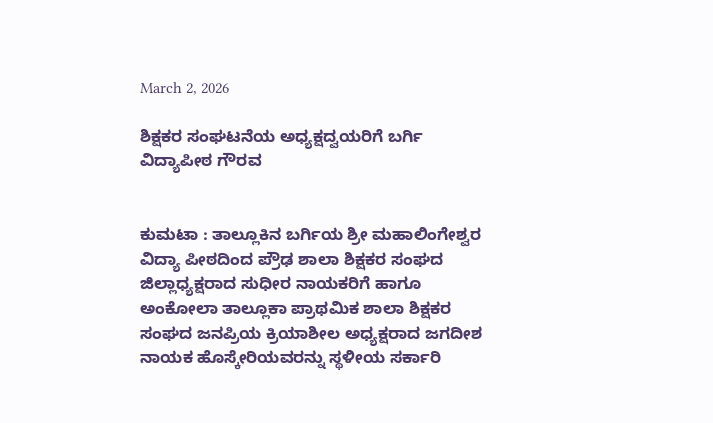March 2, 2026

ಶಿಕ್ಷಕರ ಸಂಘಟನೆಯ ಅಧ್ಯಕ್ಷದ್ವಯರಿಗೆ ಬರ್ಗಿ ವಿದ್ಯಾಪೀಠ ಗೌರವ


ಕುಮಟಾ : ತಾಲ್ಲೂಕಿನ ಬರ್ಗಿಯ ಶ್ರೀ ಮಹಾಲಿಂಗೇಶ್ವರ ವಿದ್ಯಾ ಪೀಠದಿಂದ ಪ್ರೌಢ ಶಾಲಾ ಶಿಕ್ಷಕರ ಸಂಘದ ಜಿಲ್ಲಾಧ್ಯಕ್ಷರಾದ ಸುಧೀರ ನಾಯಕರಿಗೆ ಹಾಗೂ ಅಂಕೋಲಾ ತಾಲ್ಲೂಕಾ ಪ್ರಾಥಮಿಕ ಶಾಲಾ ಶಿಕ್ಷಕರ ಸಂಘದ ಜನಪ್ರಿಯ ಕ್ರಿಯಾಶೀಲ ಅಧ್ಯಕ್ಷರಾದ ಜಗದೀಶ ನಾಯಕ ಹೊಸ್ಕೇರಿಯವರನ್ನು ಸ್ಥಳೀಯ ಸರ್ಕಾರಿ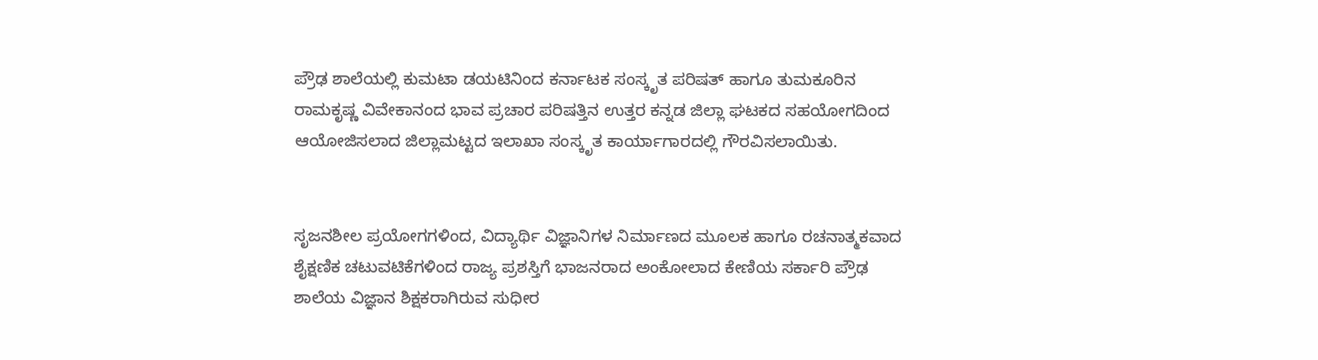ಪ್ರೌಢ ಶಾಲೆಯಲ್ಲಿ ಕುಮಟಾ ಡಯಟಿನಿಂದ ಕರ್ನಾಟಕ ಸಂಸ್ಕೃತ ಪರಿಷತ್ ಹಾಗೂ ತುಮಕೂರಿನ ರಾಮಕೃಷ್ಣ ವಿವೇಕಾನಂದ ಭಾವ ಪ್ರಚಾರ ಪರಿಷತ್ತಿನ ಉತ್ತರ ಕನ್ನಡ ಜಿಲ್ಲಾ ಘಟಕದ ಸಹಯೋಗದಿಂದ ಆಯೋಜಿಸಲಾದ ಜಿಲ್ಲಾಮಟ್ಟದ ಇಲಾಖಾ ಸಂಸ್ಕೃತ ಕಾರ್ಯಾಗಾರದಲ್ಲಿ ಗೌರವಿಸಲಾಯಿತು.


ಸೃಜನಶೀಲ ಪ್ರಯೋಗಗಳಿಂದ, ವಿದ್ಯಾರ್ಥಿ ವಿಜ್ಞಾನಿಗಳ ನಿರ್ಮಾಣದ ಮೂಲಕ ಹಾಗೂ ರಚನಾತ್ಮಕವಾದ ಶೈಕ್ಷಣಿಕ ಚಟುವಟಿಕೆಗಳಿಂದ ರಾಜ್ಯ ಪ್ರಶಸ್ತಿಗೆ ಭಾಜನರಾದ ಅಂಕೋಲಾದ ಕೇಣಿಯ ಸರ್ಕಾರಿ ಪ್ರೌಢ ಶಾಲೆಯ ವಿಜ್ಞಾನ ಶಿಕ್ಷಕರಾಗಿರುವ ಸುಧೀರ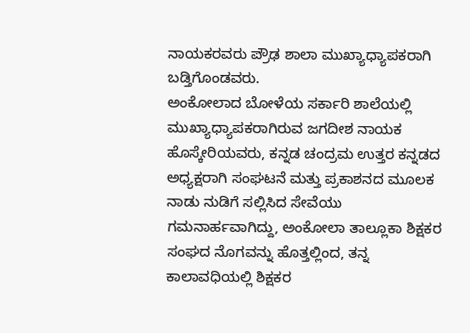ನಾಯಕರವರು ಪ್ರೌಢ ಶಾಲಾ ಮುಖ್ಯಾಧ್ಯಾಪಕರಾಗಿ ಬಡ್ತಿಗೊಂಡವರು.
ಅಂಕೋಲಾದ ಬೋಳೆಯ ಸರ್ಕಾರಿ ಶಾಲೆಯಲ್ಲಿ ಮುಖ್ಯಾಧ್ಯಾಪಕರಾಗಿರುವ ಜಗದೀಶ ನಾಯಕ ಹೊಸ್ಕೇರಿಯವರು, ಕನ್ನಡ ಚಂದ್ರಮ ಉತ್ತರ ಕನ್ನಡದ ಅಧ್ಯಕ್ಷರಾಗಿ ಸಂಘಟನೆ ಮತ್ತು ಪ್ರಕಾಶನದ ಮೂಲಕ ನಾಡು ನುಡಿಗೆ ಸಲ್ಲಿಸಿದ ಸೇವೆಯು ಗಮನಾರ್ಹವಾಗಿದ್ದು, ಅಂಕೋಲಾ ತಾಲ್ಲೂಕಾ ಶಿಕ್ಷಕರ ಸಂಘದ ನೊಗವನ್ನು ಹೊತ್ತಲ್ಲಿಂದ, ತನ್ನ ಕಾಲಾವಧಿಯಲ್ಲಿ ಶಿಕ್ಷಕರ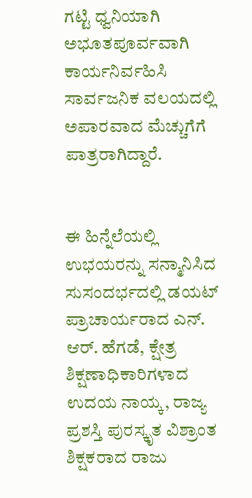ಗಟ್ಟಿ ಧ್ವನಿಯಾಗಿ ಅಭೂತಪೂರ್ವವಾಗಿ ಕಾರ್ಯನಿರ್ವಹಿಸಿ ಸಾರ್ವಜನಿಕ ವಲಯದಲ್ಲಿ ಅಪಾರವಾದ ಮೆಚ್ಚುಗೆಗೆ ಪಾತ್ರರಾಗಿದ್ದಾರೆ.


ಈ ಹಿನ್ನೆಲೆಯಲ್ಲಿ ಉಭಯರನ್ನು ಸನ್ಮಾನಿಸಿದ ಸುಸಂದರ್ಭದಲ್ಲಿ ಡಯಟ್ ಪ್ರಾಚಾರ್ಯರಾದ ಎನ್. ಆರ್. ಹೆಗಡೆ, ಕ್ಷೇತ್ರ ಶಿಕ್ಷಣಾಧಿಕಾರಿಗಳಾದ ಉದಯ ನಾಯ್ಕ, ರಾಜ್ಯ ಪ್ರಶಸ್ತಿ ಪುರಸ್ಕೃತ ವಿಶ್ರಾಂತ ಶಿಕ್ಷಕರಾದ ರಾಜು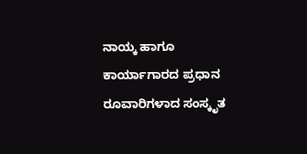ನಾಯ್ಕ ಹಾಗೂ ಕಾರ್ಯಾಗಾರದ ಪ್ರಧಾನ ರೂವಾರಿಗಳಾದ ಸಂಸ್ಕೃತ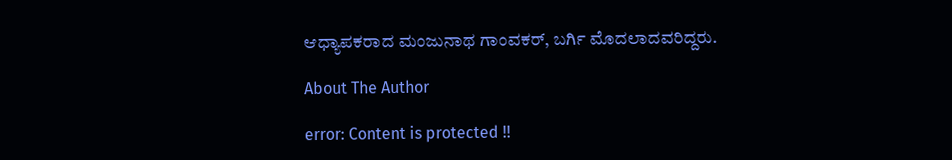ಆಧ್ಯಾಪಕರಾದ ಮಂಜುನಾಥ ಗಾಂವಕರ್, ಬರ್ಗಿ ಮೊದಲಾದವರಿದ್ದರು.

About The Author

error: Content is protected !!